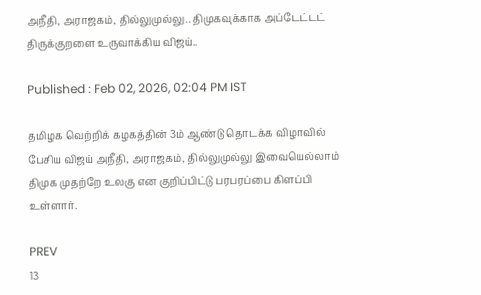அநீதி, அராஜகம், தில்லுமுல்லு.. திமுகவுக்காக அப்டேட்டட் திருக்குறளை உருவாக்கிய விஜய்..

Published : Feb 02, 2026, 02:04 PM IST

தமிழக வெற்றிக் கழகத்தின் 3ம் ஆண்டு தொடக்க விழாவில் பேசிய விஜய் அநீதி, அராஜகம், தில்லுமுல்லு இவையெல்லாம் திமுக முதற்றே உலகு என குறிப்பிட்டு பரபரப்பை கிளப்பி உள்ளார்.

PREV
13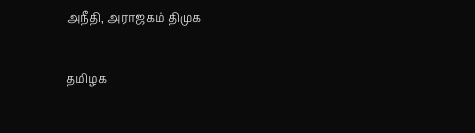அநீதி, அராஜகம் திமுக

தமிழக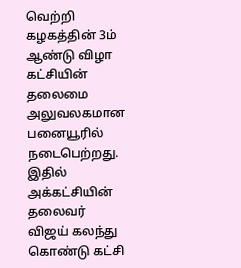வெற்றி கழகத்தின் 3ம் ஆண்டு விழா கட்சியின் தலைமை அலுவலகமான பனையூரில் நடைபெற்றது. இதில் அக்கட்சியின் தலைவர் விஜய் கலந்து கொண்டு கட்சி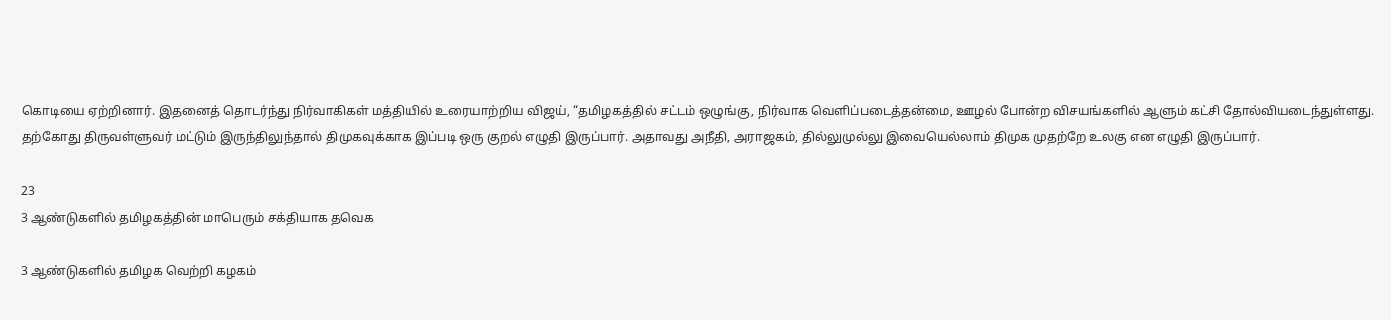கொடியை ஏற்றினார். இதனைத் தொடர்ந்து நிர்வாகிகள் மத்தியில் உரையாற்றிய விஜய், “தமிழகத்தில் சட்டம் ஒழுங்கு, நிர்வாக வெளிப்படைத்தன்மை, ஊழல் போன்ற விசயங்களில் ஆளும் கட்சி தோல்வியடைந்துள்ளது. தற்கோது திருவள்ளுவர் மட்டும் இருந்திலுந்தால் திமுகவுக்காக இப்படி ஒரு குறல் எழுதி இருப்பார். அதாவது அநீதி, அராஜகம், தில்லுமுல்லு இவையெல்லாம் திமுக முதற்றே உலகு என எழுதி இருப்பார்.

23
3 ஆண்டுகளில் தமிழகத்தின் மாபெரும் சக்தியாக தவெக

3 ஆண்டுகளில் தமிழக வெற்றி கழகம்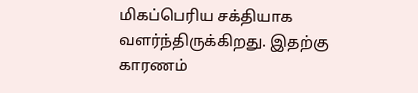மிகப்பெரிய சக்தியாக வளர்ந்திருக்கிறது. இதற்கு காரணம்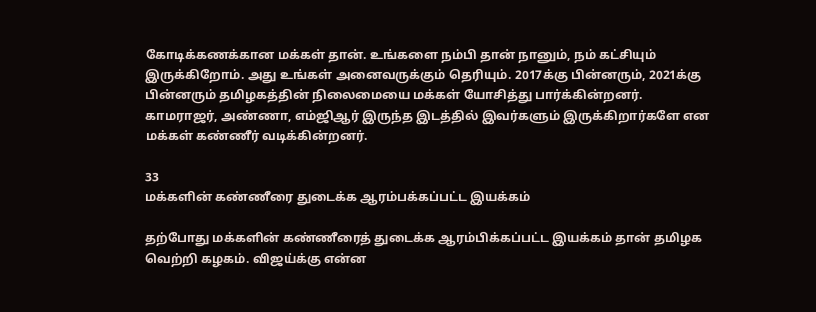கோடிக்கணக்கான மக்கள் தான். உங்களை நம்பி தான் நானும், நம் கட்சியும் இருக்கிறோம். அது உங்கள் அனைவருக்கும் தெரியும். 2017க்கு பின்னரும், 2021க்கு பின்னரும் தமிழகத்தின் நிலைமையை மக்கள் யோசித்து பார்க்கின்றனர். காமராஜர், அண்ணா, எம்ஜிஆர் இருந்த இடத்தில் இவர்களும் இருக்கிறார்களே என மக்கள் கண்ணீர் வடிக்கின்றனர்.

33
மக்களின் கண்ணீரை துடைக்க ஆரம்பக்கப்பட்ட இயக்கம்

தற்போது மக்களின் கண்ணீரைத் துடைக்க ஆரம்பிக்கப்பட்ட இயக்கம் தான் தமிழக வெற்றி கழகம். விஜய்க்கு என்ன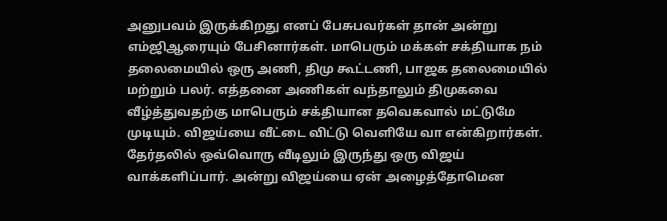அனுபவம் இருக்கிறது எனப் பேசுபவர்கள் தான் அன்று எம்ஜிஆரையும் பேசினார்கள். மாபெரும் மக்கள் சக்தியாக நம் தலைமையில் ஒரு அணி, திமு கூட்டணி, பாஜக தலைமையில் மற்றும் பலர். எத்தனை அணிகள் வந்தாலும் திமுகவை வீழ்த்துவதற்கு மாபெரும் சக்தியான தவெகவால் மட்டுமே முடியும். விஜய்யை வீட்டை விட்டு வெளியே வா என்கிறார்கள். தேர்தலில் ஒவ்வொரு வீடிலும் இருந்து ஒரு விஜய் வாக்களிப்பார். அன்று விஜய்யை ஏன் அழைத்தோமென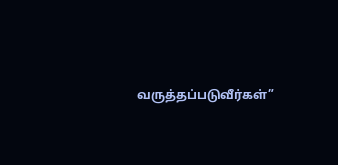வருத்தப்படுவீர்கள்”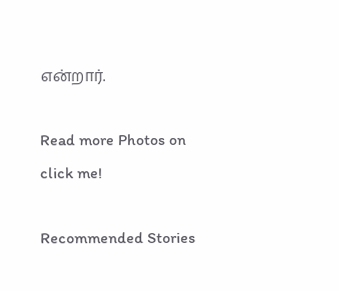என்றார்.

Read more Photos on
click me!

Recommended Stories